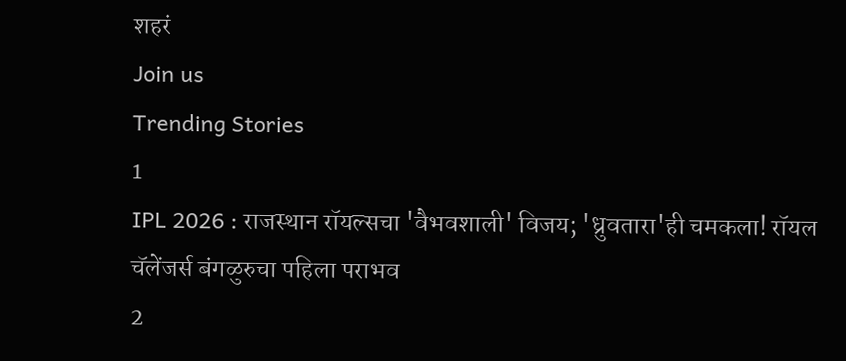शहरं
Join us
Trending Stories
1
IPL 2026 : राजस्थान रॉयल्सचा 'वैभवशाली' विजय; 'ध्रुवतारा'ही चमकला! रॉयल चॅलेंजर्स बंगळुरुचा पहिला पराभव
2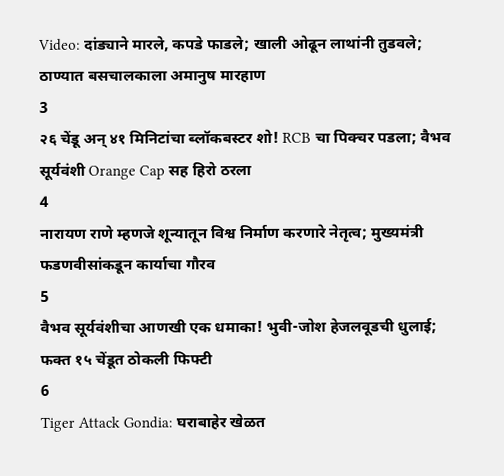Video: दांड्याने मारले, कपडे फाडले; खाली ओढून लाथांनी तुडवले; ठाण्यात बसचालकाला अमानुष मारहाण
3
२६ चेंडू अन् ४१ मिनिटांचा ब्लॉकबस्टर शो! RCB चा पिक्चर पडला; वैभव सूर्यवंशी Orange Cap सह हिरो ठरला
4
नारायण राणे म्हणजे शून्यातून विश्व निर्माण करणारे नेतृत्व; मुख्यमंत्री फडणवीसांकडून कार्याचा गौरव
5
वैभव सूर्यवंशीचा आणखी एक धमाका! भुवी-जोश हेजलवूडची धुलाई; फक्त १५ चेंडूत ठोकली फिफ्टी
6
Tiger Attack Gondia: घराबाहेर खेळत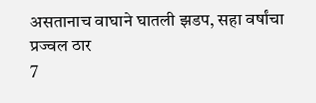असतानाच वाघाने घातली झडप, सहा वर्षांचा प्रज्वल ठार
7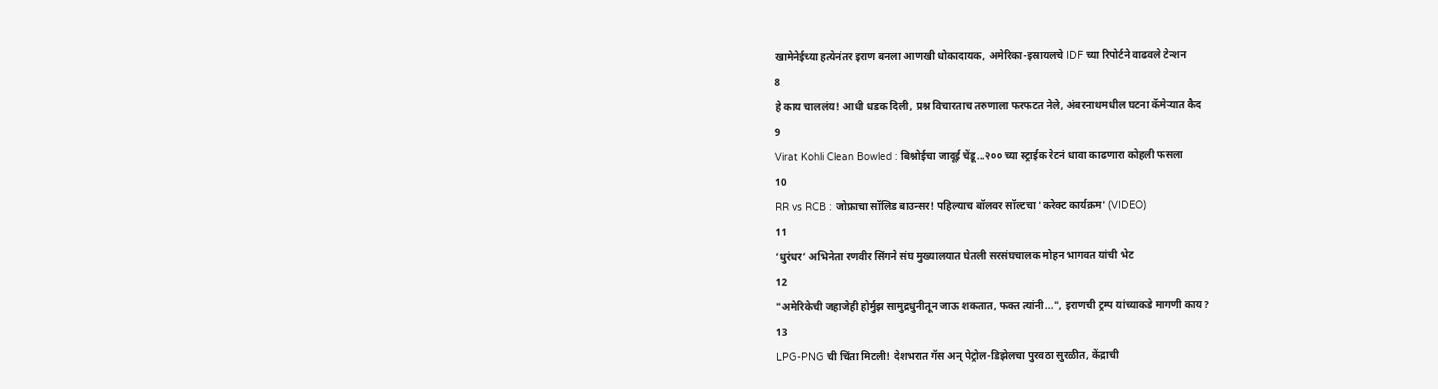खामेनेईच्या हत्येनंतर इराण बनला आणखी धोकादायक, अमेरिका-इस्रायलचे IDF च्या रिपोर्टने वाढवले टेन्शन
8
हे काय चाललंय! आधी धडक दिली, प्रश्न विचारताच तरुणाला फरफटत नेले, अंबरनाथमधील घटना कॅमेऱ्यात कैद
9
Virat Kohli Clean Bowled : बिश्नोईचा जादूई चेंडू...२०० च्या स्ट्राईक रेटनं धावा काढणारा कोहली फसला
10
RR vs RCB : जोफ्राचा सॉलिड बाउन्सर! पहिल्याच बॉलवर सॉल्टचा 'करेक्ट कार्यक्रम' (VIDEO)
11
‘धुरंधर’ अभिनेता रणवीर सिंगने संघ मुख्यालयात घेतली सरसंघचालक मोहन भागवत यांची भेट
12
"अमेरिकेची जहाजेही होर्मुझ सामुद्रधुनीतून जाऊ शकतात, फक्त त्यांनी...", इराणची ट्रम्प यांच्याकडे मागणी काय?
13
LPG-PNG ची चिंता मिटली! देशभरात गॅस अन् पेट्रोल-डिझेलचा पुरवठा सुरळीत, केंद्राची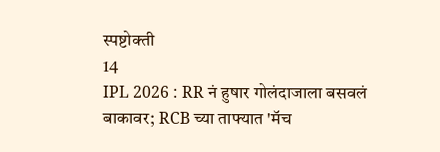स्पष्टोक्ती
14
IPL 2026 : RR नं हुषार गोलंदाजाला बसवलं बाकावर; RCB च्या ताफ्यात 'मॅच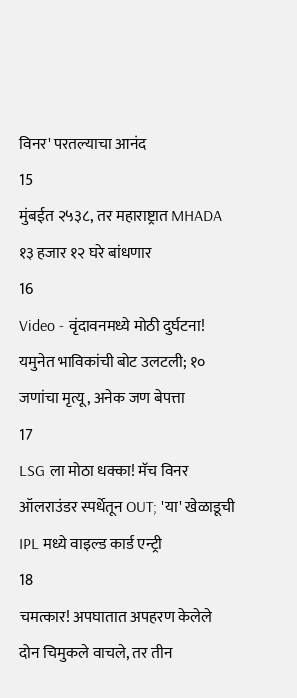विनर' परतल्याचा आनंद
15
मुंबईत २५३८, तर महाराष्ट्रात MHADA १३ हजार १२ घरे बांधणार
16
Video - वृंदावनमध्ये मोठी दुर्घटना! यमुनेत भाविकांची बोट उलटली; १० जणांचा मृत्यू, अनेक जण बेपत्ता
17
LSG ला मोठा धक्का! मॅच विनर ऑलराउंडर स्पर्धेतून OUT; 'या' खेळाडूची IPL मध्ये वाइल्ड कार्ड एन्ट्री
18
चमत्कार! अपघातात अपहरण केलेले दोन चिमुकले वाचले, तर तीन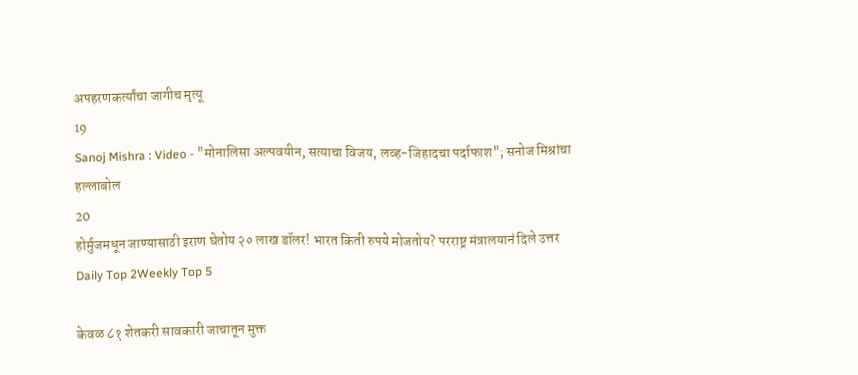अपहरणकर्त्यांचा जागीच मृत्यू
19
Sanoj Mishra : Video - "मोनालिसा अल्पवयीन, सत्याचा विजय, लव्ह-जिहादचा पर्दाफाश"; सनोज मिश्रांचा हल्लाबोल
20
होर्मुजमधून जाण्यासाठी इराण घेतोय २० लाख डॉलर! भारत किती रुपये मोजतोय? परराष्ट्र मंत्रालयानं दिले उत्तर
Daily Top 2Weekly Top 5

केवळ ८१ शेतकरी सावकारी जाचातून मुक्त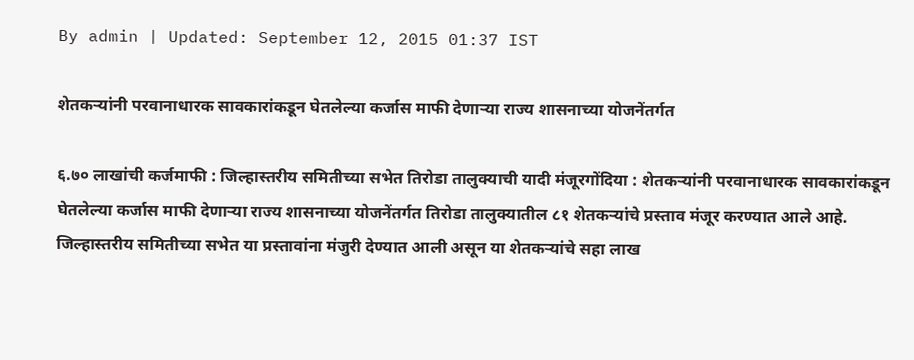By admin | Updated: September 12, 2015 01:37 IST

शेतकऱ्यांनी परवानाधारक सावकारांकडून घेतलेल्या कर्जास माफी देणाऱ्या राज्य शासनाच्या योजनेंतर्गत

६.७० लाखांची कर्जमाफी : जिल्हास्तरीय समितीच्या सभेत तिरोडा तालुक्याची यादी मंजूरगोंदिया : शेतकऱ्यांनी परवानाधारक सावकारांकडून घेतलेल्या कर्जास माफी देणाऱ्या राज्य शासनाच्या योजनेंतर्गत तिरोडा तालुक्यातील ८१ शेतकऱ्यांचे प्रस्ताव मंजूर करण्यात आले आहे. जिल्हास्तरीय समितीच्या सभेत या प्रस्तावांना मंजुरी देण्यात आली असून या शेतकऱ्यांचे सहा लाख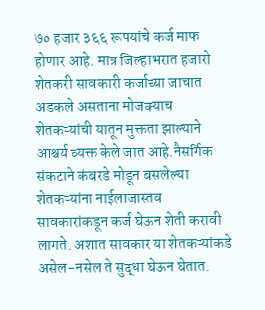७० हजार ३६६ रूपयांचे कर्ज माफ होणार आहे. मात्र जिल्हाभरात हजारो शेतकरी सावकारी कर्जाच्या जाचात अडकले असताना मोजक्याच शेतकऱ्यांची यातून मुक्तता झाल्याने आश्चर्य व्यक्त केले जात आहे.नैसर्गिक संकटाने कंबरडे मोडून बसलेल्या शेतकऱ्यांना नाईलाजास्तव सावकारांकडून कर्ज घेऊन शेती करावी लागते. अशात सावकार या शेतकऱ्यांकडे असेल-नसेल ते सुद्धा घेऊन घेतात.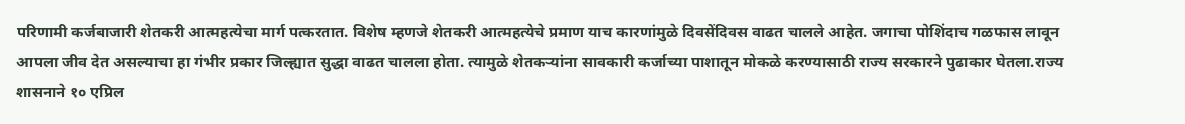परिणामी कर्जबाजारी शेतकरी आत्महत्येचा मार्ग पत्करतात. विशेष म्हणजे शेतकरी आत्महत्येचे प्रमाण याच कारणांमुळे दिवसेंदिवस वाढत चालले आहेत. जगाचा पोशिंदाच गळफास लावून आपला जीव देत असल्याचा हा गंभीर प्रकार जिल्ह्यात सुद्धा वाढत चालला होता. त्यामुळे शेतकऱ्यांना सावकारी कर्जाच्या पाशातून मोकळे करण्यासाठी राज्य सरकारने पुढाकार घेतला.राज्य शासनाने १० एप्रिल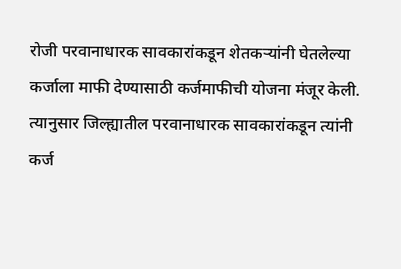रोजी परवानाधारक सावकारांकडून शेतकऱ्यांनी घेतलेल्या कर्जाला माफी देण्यासाठी कर्जमाफीची योजना मंजूर केली. त्यानुसार जिल्ह्यातील परवानाधारक सावकारांकडून त्यांनी कर्ज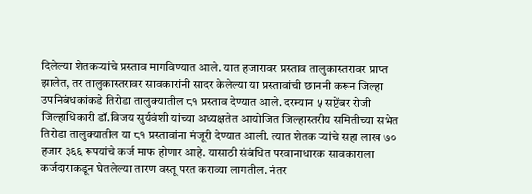दिलेल्या शेतकऱ्यांचे प्रस्ताव मागविण्यात आले. यात हजारावर प्रस्ताव तालुकास्तरावर प्राप्त झालेत, तर तालुकास्तरावर सावकारांनी सादर केलेल्या या प्रस्तावांची छाननी करून जिल्हा उपनिबंधकांकडे तिरोडा तालुक्यातील ८१ प्रस्ताव देण्यात आले. दरम्यान ५ सप्टेंबर रोजी जिल्हाधिकारी डॉ.विजय सुर्यवंशी यांच्या अध्यक्षतेत आयोजित जिल्हास्तरीय समितीच्या सभेत तिरोडा तालुक्यातील या ८१ प्रस्तावांना मंजूरी देण्यात आली. त्यात शेतक ऱ्यांचे सहा लाख ७० हजार ३६६ रूपयांचे कर्ज माफ होणार आहे. यासाठी संबंधित परवानाधारक सावकाराला कर्जदाराकडून घेतलेल्या तारण वस्तू परत कराव्या लागतील. नंतर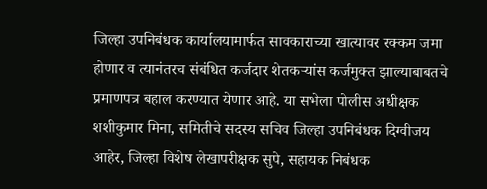जिल्हा उपनिबंधक कार्यालयामार्फत सावकाराच्या खात्यावर रक्कम जमा होणार व त्यानंतरच संबंधित कर्जदार शेतकऱ्यांस कर्जमुक्त झाल्याबाबतचे प्रमाणपत्र बहाल करण्यात येणार आहे. या सभेला पोलीस अधीक्षक शशीकुमार मिना, समितीचे सदस्य सचिव जिल्हा उपनिबंधक दिग्वीजय आहेर, जिल्हा विशेष लेखापरीक्षक सुपे, सहायक निबंधक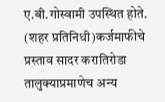ए.बी.गोस्वामी उपस्थित होते. (शहर प्रतिनिधी)कर्जमाफीचे प्रस्ताव सादर करातिरोडा तालुक्याप्रमाणेच अन्य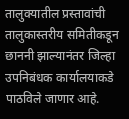तालुक्यातील प्रस्तावांची तालुकास्तरीय समितीकडून छाननी झाल्यानंतर जिल्हा उपनिबंधक कार्यालयाकडे पाठविले जाणार आहे.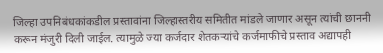जिल्हा उपनिबंधकांकडील प्रस्तावांना जिल्हास्तरीय समितीत मांडले जाणार असून त्यांची छाननी करून मंजुरी दिली जाईल. त्यामुळे ज्या कर्जदार शेतकऱ्यांचे कर्जमाफीचे प्रस्ताव अद्यापही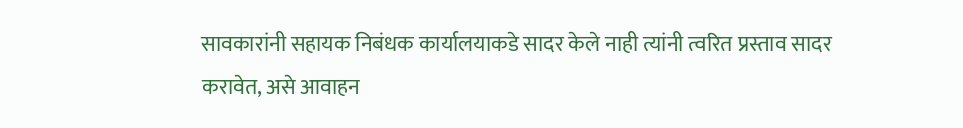सावकारांनी सहायक निबंधक कार्यालयाकडे सादर केले नाही त्यांनी त्वरित प्रस्ताव सादर करावेत, असे आवाहन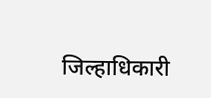जिल्हाधिकारी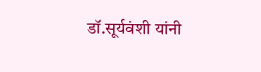डॉ.सूर्यवंशी यांनी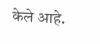केले आहे.